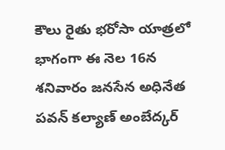కౌలు రైతు భరోసా యాత్రలో భాగంగా ఈ నెల 16న శనివారం జనసేన అధినేత పవన్ కల్యాణ్ అంబేద్కర్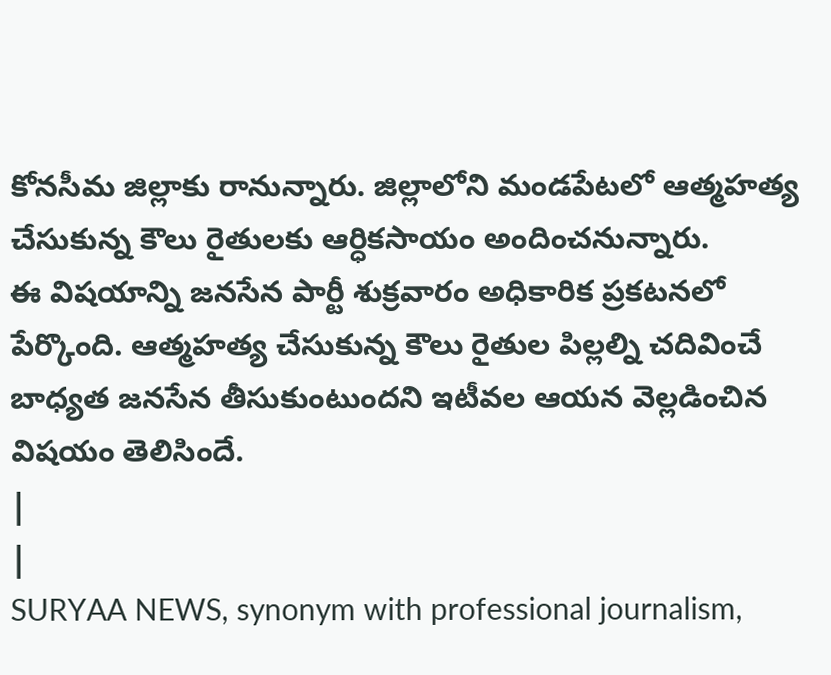కోనసీమ జిల్లాకు రానున్నారు. జిల్లాలోని మండపేటలో ఆత్మహత్య చేసుకున్న కౌలు రైతులకు ఆర్ధికసాయం అందించనున్నారు.
ఈ విషయాన్ని జనసేన పార్టీ శుక్రవారం అధికారిక ప్రకటనలో పేర్కొంది. ఆత్మహత్య చేసుకున్న కౌలు రైతుల పిల్లల్ని చదివించే బాధ్యత జనసేన తీసుకుంటుందని ఇటీవల ఆయన వెల్లడించిన విషయం తెలిసిందే.
|
|
SURYAA NEWS, synonym with professional journalism,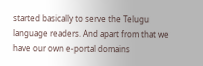started basically to serve the Telugu language readers. And apart from that we have our own e-portal domains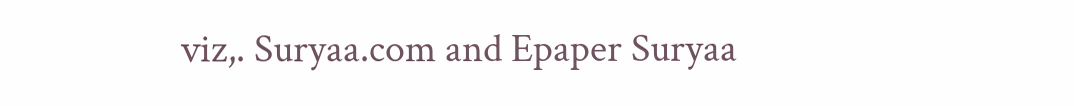viz,. Suryaa.com and Epaper Suryaa